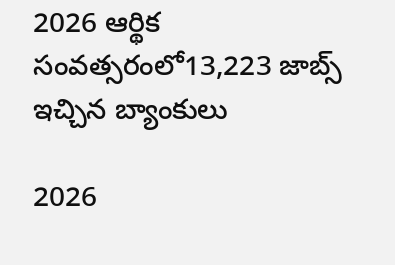2026 ఆర్థిక సంవత్సరంలో13,223 జాబ్స్ ఇచ్చిన బ్యాంకులు

2026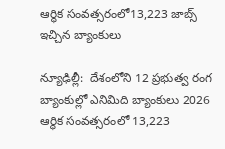ఆర్థిక సంవత్సరంలో13,223 జాబ్స్ ఇచ్చిన బ్యాంకులు

న్యూఢిల్లీ:  దేశంలోని 12 ప్రభుత్వ రంగ బ్యాంకుల్లో ఎనిమిది బ్యాంకులు 2026 ఆర్థిక సంవత్సరంలో 13,223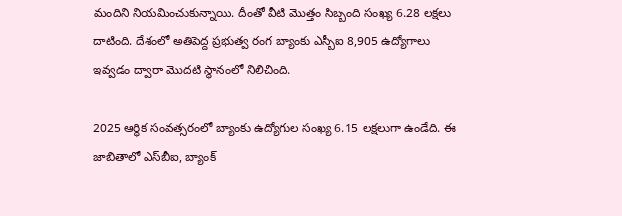మందిని నియమించుకున్నాయి. దీంతో వీటి మొత్తం సిబ్బంది సంఖ్య 6.28 లక్షలు దాటింది. దేశంలో అతిపెద్ద ప్రభుత్వ రంగ బ్యాంకు ఎస్బీఐ 8,905 ఉద్యోగాలు ఇవ్వడం ద్వారా మొదటి స్థానంలో నిలిచింది.

2025 ఆర్థిక సంవత్సరంలో బ్యాంకు ఉద్యోగుల సంఖ్య 6.15 లక్షలుగా ఉండేది. ఈ జాబితాలో ఎస్‌బీఐ, బ్యాంక్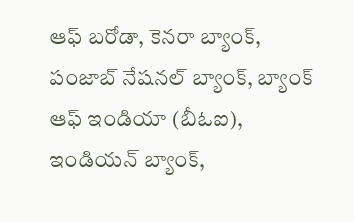ఆఫ్ బరోడా, కెనరా బ్యాంక్, పంజాబ్ నేషనల్ బ్యాంక్, బ్యాంక్ ఆఫ్ ఇండియా (బీఓఐ), ఇండియన్ బ్యాంక్,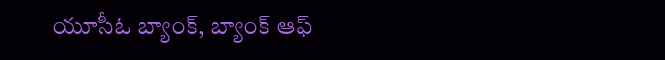యూసీఓ బ్యాంక్, బ్యాంక్ ఆఫ్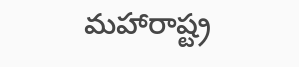మహారాష్ట్ర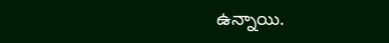ఉన్నాయి.